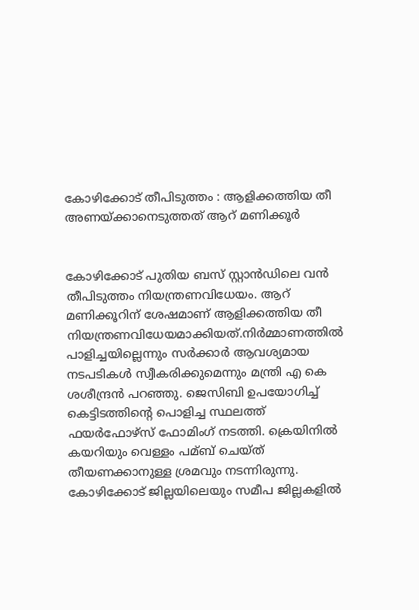കോഴിക്കോട് തീപിടുത്തം : ആളിക്കത്തിയ തീ അണയ്ക്കാനെടുത്തത് ആറ് മണിക്കൂര്‍


കോഴിക്കോട് പുതിയ ബസ് സ്റ്റാന്‍ഡിലെ വന്‍ തീപിടുത്തം നിയന്ത്രണവിധേയം. ആറ് മണിക്കൂറിന് ശേഷമാണ് ആളിക്കത്തിയ തീ നിയന്ത്രണവിധേയമാക്കിയത്.നിര്‍മ്മാണത്തില്‍ പാളിച്ചയില്ലെന്നും സര്‍ക്കാര്‍ ആവശ്യമായ നടപടികള്‍ സ്വീകരിക്കുമെന്നും മന്ത്രി എ കെ ശശീന്ദ്രന്‍ പറഞ്ഞു. ജെസിബി ഉപയോഗിച്ച്‌ കെട്ടിടത്തിന്റെ പൊളിച്ച സ്ഥലത്ത് ഫയര്‍ഫോഴ്‌സ് ഫോമിംഗ് നടത്തി. ക്രെയിനില്‍ കയറിയും വെള്ളം പമ്ബ് ചെയ്ത് തീയണക്കാനുള്ള ശ്രമവും നടന്നിരുന്നു. കോഴിക്കോട് ജില്ലയിലെയും സമീപ ജില്ലകളില്‍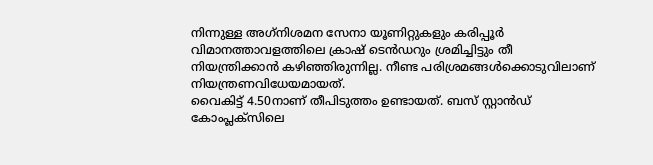നിന്നുള്ള അഗ്‌നിശമന സേനാ യൂണിറ്റുകളും കരിപ്പൂര്‍ വിമാനത്താവളത്തിലെ ക്രാഷ് ടെന്‍ഡറും ശ്രമിച്ചിട്ടും തീ നിയന്ത്രിക്കാന്‍ കഴിഞ്ഞിരുന്നില്ല. നീണ്ട പരിശ്രമങ്ങള്‍ക്കൊടുവിലാണ് നിയന്ത്രണവിധേയമായത്.
വൈകിട്ട് 4.50നാണ് തീപിടുത്തം ഉണ്ടായത്. ബസ് സ്റ്റാന്‍ഡ് കോംപ്ലക്‌സിലെ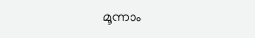മൂന്നാം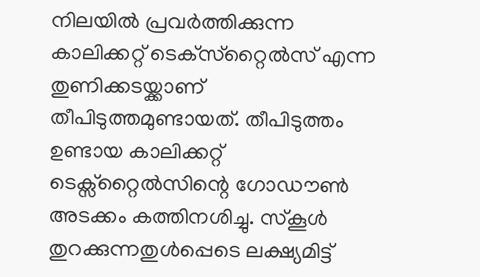നിലയില്‍ പ്രവര്‍ത്തിക്കുന്ന കാലിക്കറ്റ് ടെക്‌സ്‌റ്റൈല്‍സ് എന്ന തുണിക്കടയ്ക്കാണ് തീപിടുത്തമുണ്ടായത്. തീപിടുത്തം ഉണ്ടായ കാലിക്കറ്റ് ടെക്സ്റ്റൈല്‍സിന്റെ ഗോഡൗണ്‍ അടക്കം കത്തിനശിച്ചു. സ്‌കൂള്‍ തുറക്കുന്നതുള്‍പ്പെടെ ലക്ഷ്യമിട്ട്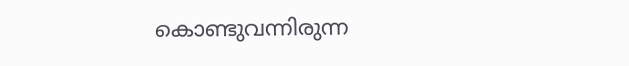കൊണ്ടുവന്നിരുന്ന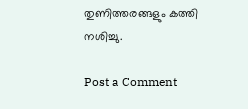തുണിത്തരങ്ങളും കത്തി നശിച്ചു.

Post a Comment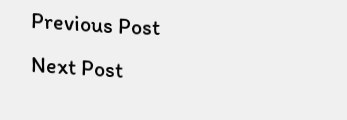Previous Post Next Post